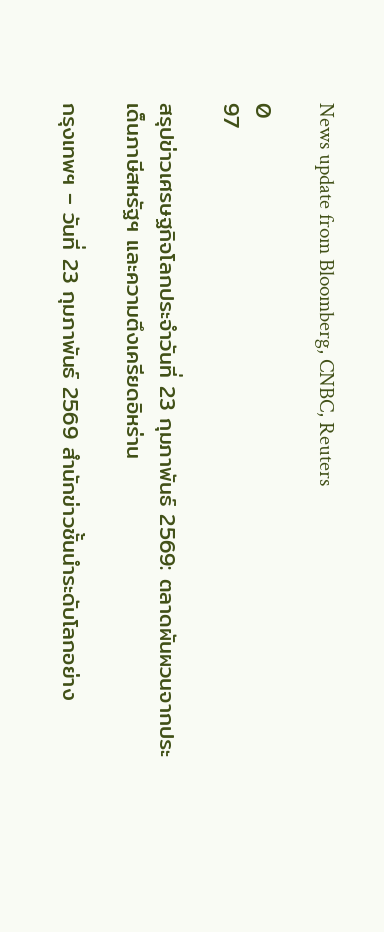News update from Bloomberg, CNBC, Reuters

0
97

สรุปข่าวเศรษฐกิจโลกประจำวันที่ 23 กุมภาพันธ์ 2569: ตลาดผันผวนจากประเด็นภาษีสหรัฐฯ และความตึงเครียดอิหร่าน

กรุงเทพฯ – วันที่ 23 กุมภาพันธ์ 2569 สำนักข่าวชั้นนำระดับโลกอย่าง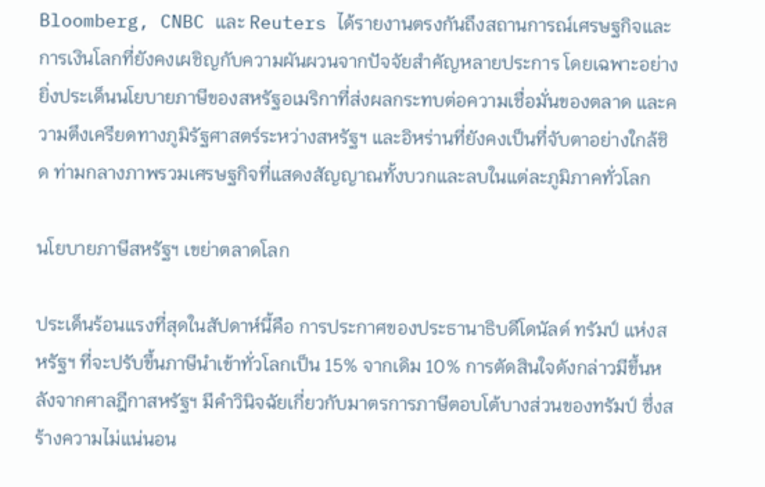Bloomberg, CNBC และ Reuters ได้รายงานตรงกันถึงสถานการณ์เศรษฐกิจและการเงินโลกที่ยังคงเผชิญกับความผันผวนจากปัจจัยสำคัญหลายประการ โดยเฉพาะอย่างยิ่งประเด็นนโยบายภาษีของสหรัฐอเมริกาที่ส่งผลกระทบต่อความเชื่อมั่นของตลาด และความตึงเครียดทางภูมิรัฐศาสตร์ระหว่างสหรัฐฯ และอิหร่านที่ยังคงเป็นที่จับตาอย่างใกล้ชิด ท่ามกลางภาพรวมเศรษฐกิจที่แสดงสัญญาณทั้งบวกและลบในแต่ละภูมิภาคทั่วโลก

นโยบายภาษีสหรัฐฯ เขย่าตลาดโลก

ประเด็นร้อนแรงที่สุดในสัปดาห์นี้คือ การประกาศของประธานาธิบดีโดนัลด์ ทรัมป์ แห่งสหรัฐฯ ที่จะปรับขึ้นภาษีนำเข้าทั่วโลกเป็น 15% จากเดิม 10% การตัดสินใจดังกล่าวมีขึ้นหลังจากศาลฎีกาสหรัฐฯ มีคำวินิจฉัยเกี่ยวกับมาตรการภาษีตอบโต้บางส่วนของทรัมป์ ซึ่งสร้างความไม่แน่นอน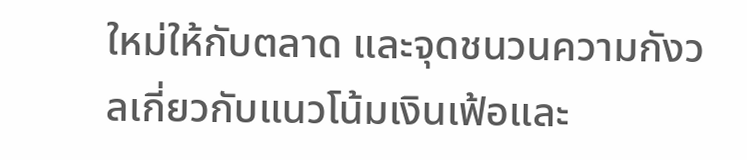ใหม่ให้กับตลาด และจุดชนวนความกังวลเกี่ยวกับแนวโน้มเงินเฟ้อและ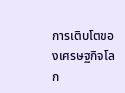การเติบโตของเศรษฐกิจโลก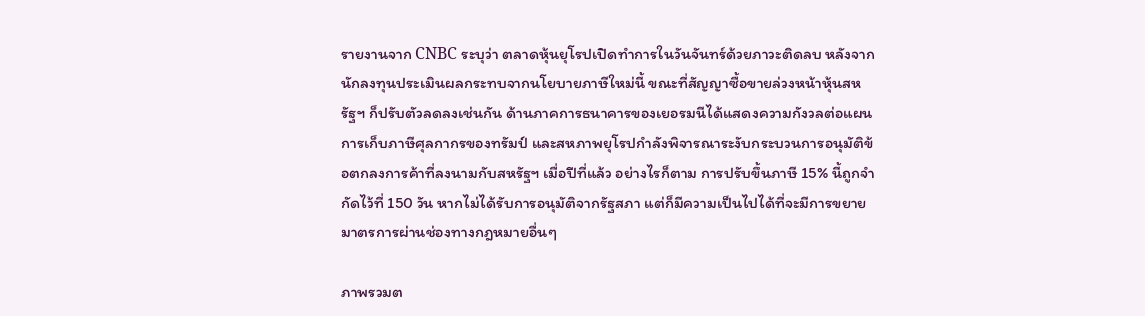รายงานจาก CNBC ระบุว่า ตลาดหุ้นยุโรปเปิดทำการในวันจันทร์ด้วยภาวะติดลบ หลังจากนักลงทุนประเมินผลกระทบจากนโยบายภาษีใหม่นี้ ขณะที่สัญญาซื้อขายล่วงหน้าหุ้นสหรัฐฯ ก็ปรับตัวลดลงเช่นกัน ด้านภาคการธนาคารของเยอรมนีได้แสดงความกังวลต่อแผนการเก็บภาษีศุลกากรของทรัมป์ และสหภาพยุโรปกำลังพิจารณาระงับกระบวนการอนุมัติข้อตกลงการค้าที่ลงนามกับสหรัฐฯ เมื่อปีที่แล้ว อย่างไรก็ตาม การปรับขึ้นภาษี 15% นี้ถูกจำกัดไว้ที่ 150 วัน หากไม่ได้รับการอนุมัติจากรัฐสภา แต่ก็มีความเป็นไปได้ที่จะมีการขยายมาตรการผ่านช่องทางกฎหมายอื่นๆ

ภาพรวมต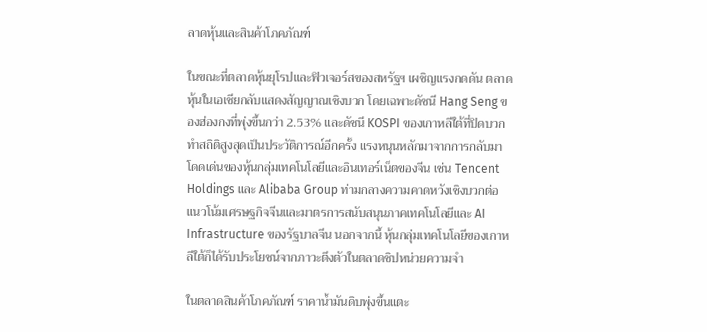ลาดหุ้นและสินค้าโภคภัณฑ์

ในขณะที่ตลาดหุ้นยุโรปและฟิวเจอร์สของสหรัฐฯ เผชิญแรงกดดัน ตลาดหุ้นในเอเชียกลับแสดงสัญญาณเชิงบวก โดยเฉพาะดัชนี Hang Seng ของฮ่องกงที่พุ่งขึ้นกว่า 2.53% และดัชนี KOSPI ของเกาหลีใต้ที่ปิดบวกทำสถิติสูงสุดเป็นประวัติการณ์อีกครั้ง แรงหนุนหลักมาจากการกลับมาโดดเด่นของหุ้นกลุ่มเทคโนโลยีและอินเทอร์เน็ตของจีน เช่น Tencent Holdings และ Alibaba Group ท่ามกลางความคาดหวังเชิงบวกต่อแนวโน้มเศรษฐกิจจีนและมาตรการสนับสนุนภาคเทคโนโลยีและ AI Infrastructure ของรัฐบาลจีน นอกจากนี้ หุ้นกลุ่มเทคโนโลยีของเกาหลีใต้ก็ได้รับประโยชน์จากภาวะตึงตัวในตลาดชิปหน่วยความจำ

ในตลาดสินค้าโภคภัณฑ์ ราคาน้ำมันดิบพุ่งขึ้นแตะ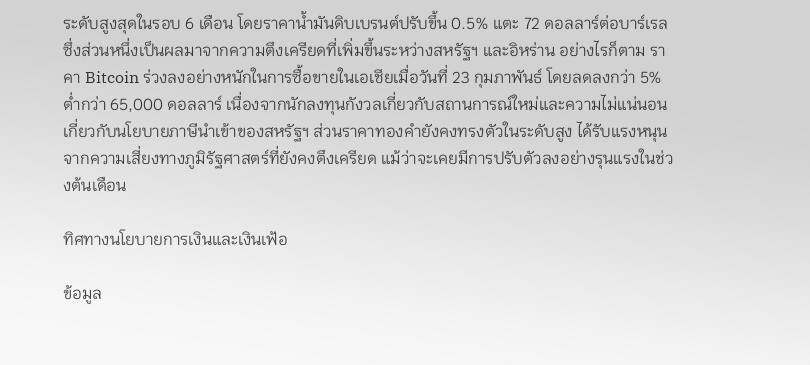ระดับสูงสุดในรอบ 6 เดือน โดยราคาน้ำมันดิบเบรนต์ปรับขึ้น 0.5% แตะ 72 ดอลลาร์ต่อบาร์เรล ซึ่งส่วนหนึ่งเป็นผลมาจากความตึงเครียดที่เพิ่มขึ้นระหว่างสหรัฐฯ และอิหร่าน อย่างไรก็ตาม ราคา Bitcoin ร่วงลงอย่างหนักในการซื้อขายในเอเชียเมื่อวันที่ 23 กุมภาพันธ์ โดยลดลงกว่า 5% ต่ำกว่า 65,000 ดอลลาร์ เนื่องจากนักลงทุนกังวลเกี่ยวกับสถานการณ์ใหม่และความไม่แน่นอนเกี่ยวกับนโยบายภาษีนำเข้าของสหรัฐฯ ส่วนราคาทองคำยังคงทรงตัวในระดับสูง ได้รับแรงหนุนจากความเสี่ยงทางภูมิรัฐศาสตร์ที่ยังคงตึงเครียด แม้ว่าจะเคยมีการปรับตัวลงอย่างรุนแรงในช่วงต้นเดือน

ทิศทางนโยบายการเงินและเงินเฟ้อ

ข้อมูล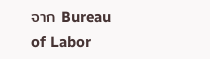จาก Bureau of Labor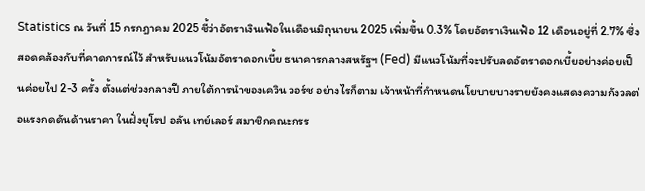Statistics ณ วันที่ 15 กรกฎาคม 2025 ชี้ว่าอัตราเงินเฟ้อในเดือนมิถุนายน 2025 เพิ่มขึ้น 0.3% โดยอัตราเงินเฟ้อ 12 เดือนอยู่ที่ 2.7% ซึ่งสอดคล้องกับที่คาดการณ์ไว้ สำหรับแนวโน้มอัตราดอกเบี้ย ธนาคารกลางสหรัฐฯ (Fed) มีแนวโน้มที่จะปรับลดอัตราดอกเบี้ยอย่างค่อยเป็นค่อยไป 2-3 ครั้ง ตั้งแต่ช่วงกลางปี ภายใต้การนำของเควิน วอร์ช อย่างไรก็ตาม เจ้าหน้าที่กำหนดนโยบายบางรายยังคงแสดงความกังวลต่อแรงกดดันด้านราคา ในฝั่งยุโรป อลัน เทย์เลอร์ สมาชิกคณะกรร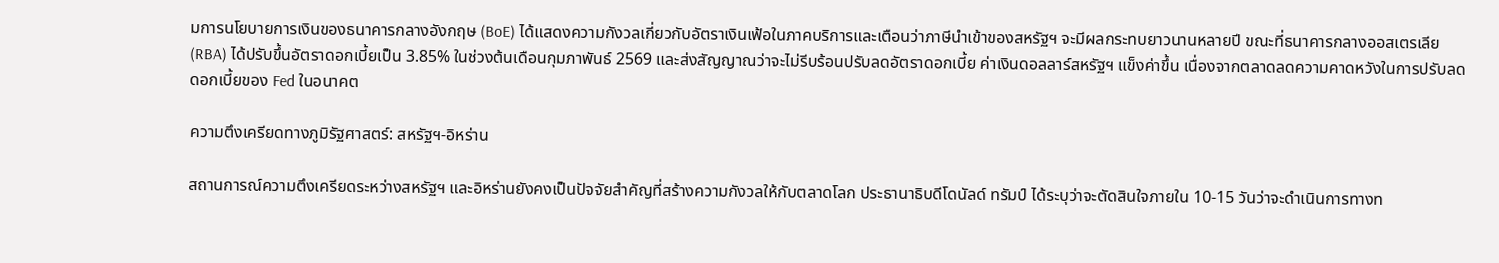มการนโยบายการเงินของธนาคารกลางอังกฤษ (BoE) ได้แสดงความกังวลเกี่ยวกับอัตราเงินเฟ้อในภาคบริการและเตือนว่าภาษีนำเข้าของสหรัฐฯ จะมีผลกระทบยาวนานหลายปี ขณะที่ธนาคารกลางออสเตรเลีย (RBA) ได้ปรับขึ้นอัตราดอกเบี้ยเป็น 3.85% ในช่วงต้นเดือนกุมภาพันธ์ 2569 และส่งสัญญาณว่าจะไม่รีบร้อนปรับลดอัตราดอกเบี้ย ค่าเงินดอลลาร์สหรัฐฯ แข็งค่าขึ้น เนื่องจากตลาดลดความคาดหวังในการปรับลดดอกเบี้ยของ Fed ในอนาคต

ความตึงเครียดทางภูมิรัฐศาสตร์: สหรัฐฯ-อิหร่าน

สถานการณ์ความตึงเครียดระหว่างสหรัฐฯ และอิหร่านยังคงเป็นปัจจัยสำคัญที่สร้างความกังวลให้กับตลาดโลก ประธานาธิบดีโดนัลด์ ทรัมป์ ได้ระบุว่าจะตัดสินใจภายใน 10-15 วันว่าจะดำเนินการทางท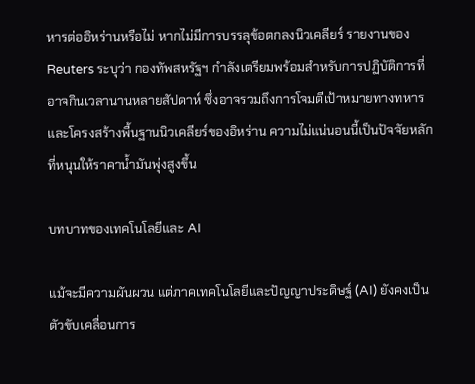หารต่ออิหร่านหรือไม่ หากไม่มีการบรรลุข้อตกลงนิวเคลียร์ รายงานของ Reuters ระบุว่า กองทัพสหรัฐฯ กำลังเตรียมพร้อมสำหรับการปฏิบัติการที่อาจกินเวลานานหลายสัปดาห์ ซึ่งอาจรวมถึงการโจมตีเป้าหมายทางทหารและโครงสร้างพื้นฐานนิวเคลียร์ของอิหร่าน ความไม่แน่นอนนี้เป็นปัจจัยหลักที่หนุนให้ราคาน้ำมันพุ่งสูงขึ้น

บทบาทของเทคโนโลยีและ AI

แม้จะมีความผันผวน แต่ภาคเทคโนโลยีและปัญญาประดิษฐ์ (AI) ยังคงเป็นตัวขับเคลื่อนการ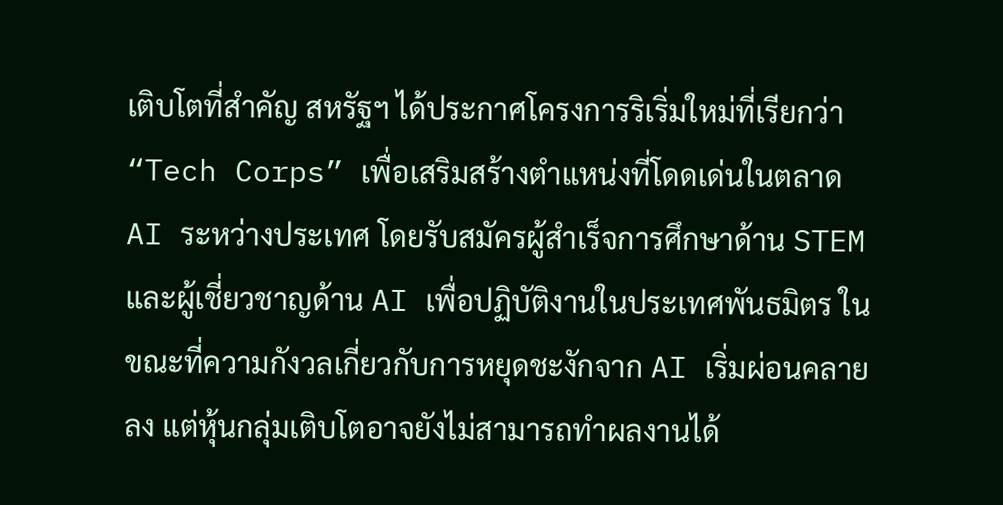เติบโตที่สำคัญ สหรัฐฯ ได้ประกาศโครงการริเริ่มใหม่ที่เรียกว่า “Tech Corps” เพื่อเสริมสร้างตำแหน่งที่โดดเด่นในตลาด AI ระหว่างประเทศ โดยรับสมัครผู้สำเร็จการศึกษาด้าน STEM และผู้เชี่ยวชาญด้าน AI เพื่อปฏิบัติงานในประเทศพันธมิตร ในขณะที่ความกังวลเกี่ยวกับการหยุดชะงักจาก AI เริ่มผ่อนคลายลง แต่หุ้นกลุ่มเติบโตอาจยังไม่สามารถทำผลงานได้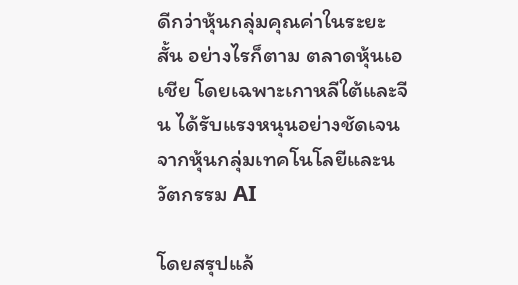ดีกว่าหุ้นกลุ่มคุณค่าในระยะสั้น อย่างไรก็ตาม ตลาดหุ้นเอเชีย โดยเฉพาะเกาหลีใต้และจีน ได้รับแรงหนุนอย่างชัดเจนจากหุ้นกลุ่มเทคโนโลยีและนวัตกรรม AI

โดยสรุปแล้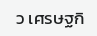ว เศรษฐกิ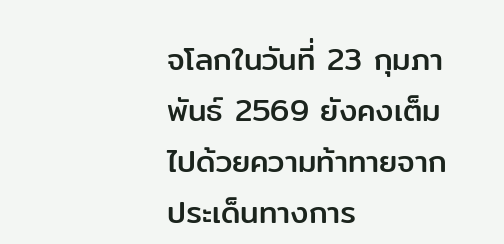จโลกในวันที่ 23 กุมภาพันธ์ 2569 ยังคงเต็มไปด้วยความท้าทายจากประเด็นทางการ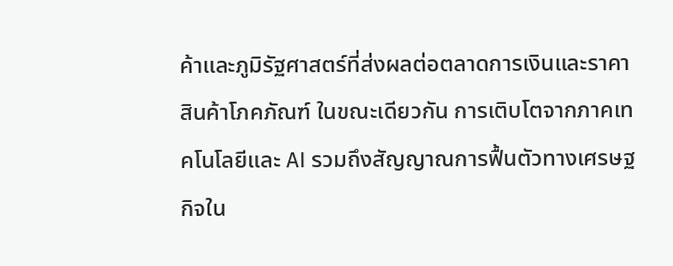ค้าและภูมิรัฐศาสตร์ที่ส่งผลต่อตลาดการเงินและราคาสินค้าโภคภัณฑ์ ในขณะเดียวกัน การเติบโตจากภาคเทคโนโลยีและ AI รวมถึงสัญญาณการฟื้นตัวทางเศรษฐกิจใน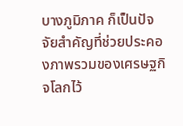บางภูมิภาค ก็เป็นปัจจัยสำคัญที่ช่วยประคองภาพรวมของเศรษฐกิจโลกไว้